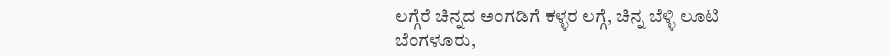ಲಗ್ಗೆರೆ ಚಿನ್ನದ ಅಂಗಡಿಗೆ ಕಳ್ಳರ ಲಗ್ಗೆ, ಚಿನ್ನ ಬೆಳ್ಳಿ ಲೂಟಿ
ಬೆಂಗಳೂರು,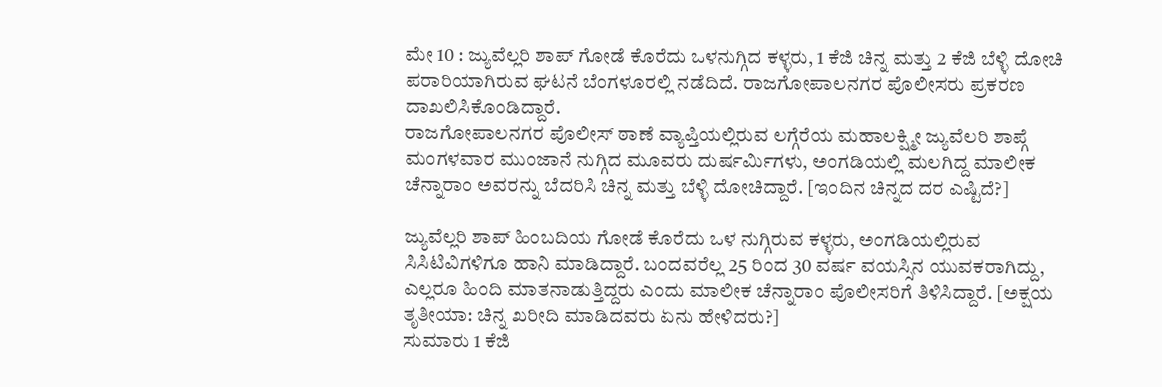ಮೇ 10 : ಜ್ಯುವೆಲ್ಲರಿ ಶಾಪ್ ಗೋಡೆ ಕೊರೆದು ಒಳನುಗ್ಗಿದ ಕಳ್ಳರು, 1 ಕೆಜಿ ಚಿನ್ನ ಮತ್ತು 2 ಕೆಜಿ ಬೆಳ್ಳಿ ದೋಚಿ ಪರಾರಿಯಾಗಿರುವ ಘಟನೆ ಬೆಂಗಳೂರಲ್ಲಿ ನಡೆದಿದೆ. ರಾಜಗೋಪಾಲನಗರ ಪೊಲೀಸರು ಪ್ರಕರಣ ದಾಖಲಿಸಿಕೊಂಡಿದ್ದಾರೆ.
ರಾಜಗೋಪಾಲನಗರ ಪೊಲೀಸ್ ಠಾಣೆ ವ್ಯಾಪ್ತಿಯಲ್ಲಿರುವ ಲಗ್ಗೆರೆಯ ಮಹಾಲಕ್ಷ್ಮೀ ಜ್ಯುವೆಲರಿ ಶಾಪ್ಗೆ ಮಂಗಳವಾರ ಮುಂಜಾನೆ ನುಗ್ಗಿದ ಮೂವರು ದುರ್ಷರ್ಮಿಗಳು, ಅಂಗಡಿಯಲ್ಲಿ ಮಲಗಿದ್ದ ಮಾಲೀಕ ಚೆನ್ನಾರಾಂ ಅವರನ್ನು ಬೆದರಿಸಿ ಚಿನ್ನ ಮತ್ತು ಬೆಳ್ಳಿ ದೋಚಿದ್ದಾರೆ. [ಇಂದಿನ ಚಿನ್ನದ ದರ ಎಷ್ಟಿದೆ?]

ಜ್ಯುವೆಲ್ಲರಿ ಶಾಪ್ ಹಿಂಬದಿಯ ಗೋಡೆ ಕೊರೆದು ಒಳ ನುಗ್ಗಿರುವ ಕಳ್ಳರು, ಅಂಗಡಿಯಲ್ಲಿರುವ ಸಿಸಿಟಿವಿಗಳಿಗೂ ಹಾನಿ ಮಾಡಿದ್ದಾರೆ. ಬಂದವರೆಲ್ಲ 25 ರಿಂದ 30 ವರ್ಷ ವಯಸ್ಸಿನ ಯುವಕರಾಗಿದ್ದು, ಎಲ್ಲರೂ ಹಿಂದಿ ಮಾತನಾಡುತ್ತಿದ್ದರು ಎಂದು ಮಾಲೀಕ ಚೆನ್ನಾರಾಂ ಪೊಲೀಸರಿಗೆ ತಿಳಿಸಿದ್ದಾರೆ. [ಅಕ್ಷಯ ತೃತೀಯಾ: ಚಿನ್ನ ಖರೀದಿ ಮಾಡಿದವರು ಏನು ಹೇಳಿದರು?]
ಸುಮಾರು 1 ಕೆಜಿ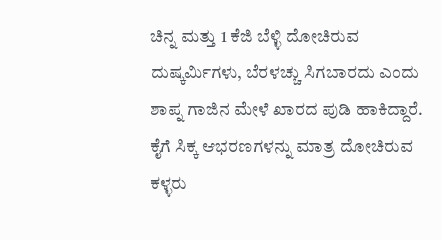ಚಿನ್ನ ಮತ್ತು 1 ಕೆಜಿ ಬೆಳ್ಳಿ ದೋಚಿರುವ ದುಷ್ಕರ್ಮಿಗಳು, ಬೆರಳಚ್ಚು ಸಿಗಬಾರದು ಎಂದು ಶಾಪ್ನ ಗಾಜಿನ ಮೇಳೆ ಖಾರದ ಪುಡಿ ಹಾಕಿದ್ದಾರೆ. ಕೈಗೆ ಸಿಕ್ಕ ಆಭರಣಗಳನ್ನು ಮಾತ್ರ ದೋಚಿರುವ ಕಳ್ಳರು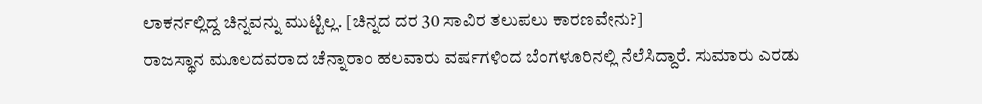ಲಾಕರ್ನಲ್ಲಿದ್ದ ಚಿನ್ನವನ್ನು ಮುಟ್ಟಿಲ್ಲ. [ಚಿನ್ನದ ದರ 30 ಸಾವಿರ ತಲುಪಲು ಕಾರಣವೇನು?]
ರಾಜಸ್ಥಾನ ಮೂಲದವರಾದ ಚೆನ್ನಾರಾಂ ಹಲವಾರು ವರ್ಷಗಳಿಂದ ಬೆಂಗಳೂರಿನಲ್ಲಿ ನೆಲೆಸಿದ್ದಾರೆ. ಸುಮಾರು ಎರಡು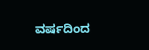ವರ್ಷದಿಂದ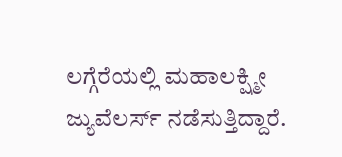ಲಗ್ಗೆರೆಯಲ್ಲಿ ಮಹಾಲಕ್ಷ್ಮೀ ಜ್ಯುವೆಲರ್ಸ್ ನಡೆಸುತ್ತಿದ್ದಾರೆ.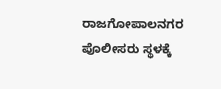ರಾಜಗೋಪಾಲನಗರ ಪೊಲೀಸರು ಸ್ಥಳಕ್ಕೆ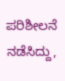ಪರಿಶೀಲನೆ ನಡೆಸಿದ್ದು,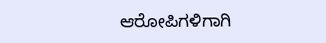ಆರೋಪಿಗಳಿಗಾಗಿ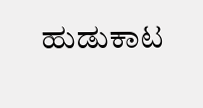ಹುಡುಕಾಟ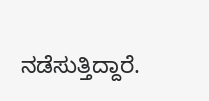ನಡೆಸುತ್ತಿದ್ದಾರೆ.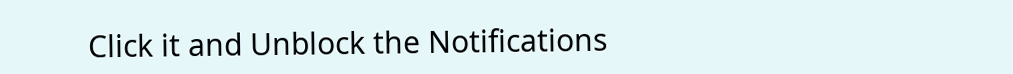Click it and Unblock the Notifications